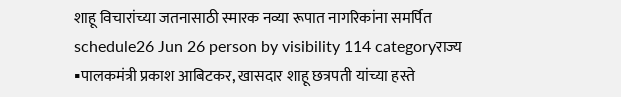शाहू विचारांच्या जतनासाठी स्मारक नव्या रूपात नागरिकांना समर्पित
schedule26 Jun 26 person by visibility 114 categoryराज्य
▪पालकमंत्री प्रकाश आबिटकर, खासदार शाहू छत्रपती यांच्या हस्ते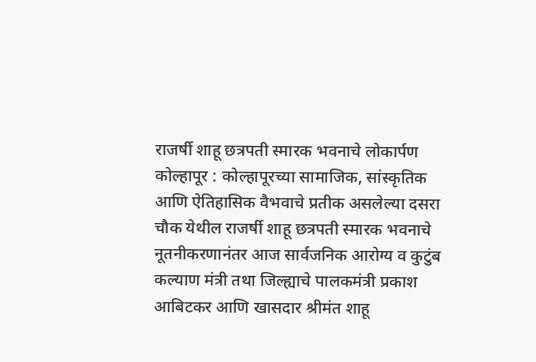राजर्षी शाहू छत्रपती स्मारक भवनाचे लोकार्पण
कोल्हापूर : कोल्हापूरच्या सामाजिक, सांस्कृतिक आणि ऐतिहासिक वैभवाचे प्रतीक असलेल्या दसरा चौक येथील राजर्षी शाहू छत्रपती स्मारक भवनाचे नूतनीकरणानंतर आज सार्वजनिक आरोग्य व कुटुंब कल्याण मंत्री तथा जिल्ह्याचे पालकमंत्री प्रकाश आबिटकर आणि खासदार श्रीमंत शाहू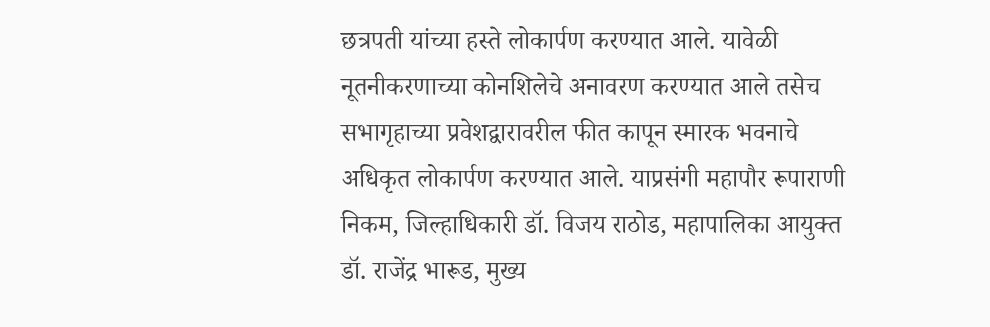छत्रपती यांच्या हस्ते लोकार्पण करण्यात आले. यावेळी नूतनीकरणाच्या कोनशिलेचे अनावरण करण्यात आले तसेच सभागृहाच्या प्रवेशद्वारावरील फीत कापून स्मारक भवनाचे अधिकृत लोकार्पण करण्यात आले. याप्रसंगी महापौर रूपाराणी निकम, जिल्हाधिकारी डॉ. विजय राठोड, महापालिका आयुक्त डॉ. राजेंद्र भारूड, मुख्य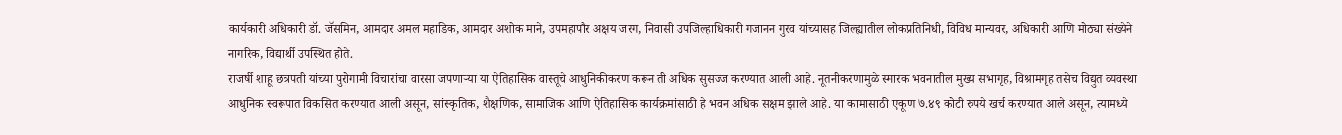कार्यकारी अधिकारी डॉ. जॅसमिन, आमदार अमल महाडिक, आमदार अशोक माने, उपमहापौर अक्षय जरग, निवासी उपजिल्हाधिकारी गजानन गुरव यांच्यासह जिल्ह्यातील लोकप्रतिनिधी, विविध मान्यवर, अधिकारी आणि मोठ्या संख्येने नागरिक, विद्यार्थी उपस्थित होते.
राजर्षी शाहू छत्रपती यांच्या पुरोगामी विचारांचा वारसा जपणाऱ्या या ऐतिहासिक वास्तूचे आधुनिकीकरण करून ती अधिक सुसज्ज करण्यात आली आहे. नूतनीकरणामुळे स्मारक भवनातील मुख्य सभागृह, विश्रामगृह तसेच विद्युत व्यवस्था आधुनिक स्वरूपात विकसित करण्यात आली असून, सांस्कृतिक, शैक्षणिक, सामाजिक आणि ऐतिहासिक कार्यक्रमांसाठी हे भवन अधिक सक्षम झाले आहे. या कामासाठी एकूण ७.४९ कोटी रुपये खर्च करण्यात आले असून, त्यामध्ये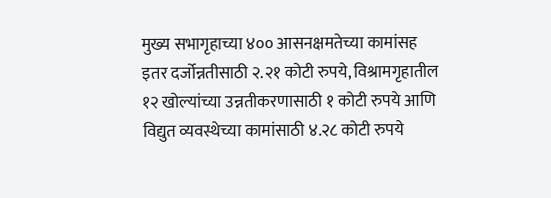मुख्य सभागृहाच्या ४०० आसनक्षमतेच्या कामांसह इतर दर्जोन्नतीसाठी २.२१ कोटी रुपये, विश्रामगृहातील १२ खोल्यांच्या उन्नतीकरणासाठी १ कोटी रुपये आणि विद्युत व्यवस्थेच्या कामांसाठी ४.२८ कोटी रुपये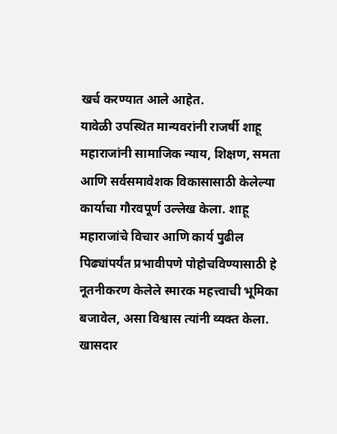खर्च करण्यात आले आहेत.
यावेळी उपस्थित मान्यवरांनी राजर्षी शाहू महाराजांनी सामाजिक न्याय, शिक्षण, समता आणि सर्वसमावेशक विकासासाठी केलेल्या कार्याचा गौरवपूर्ण उल्लेख केला. शाहू महाराजांचे विचार आणि कार्य पुढील पिढ्यांपर्यंत प्रभावीपणे पोहोचविण्यासाठी हे नूतनीकरण केलेले स्मारक महत्त्वाची भूमिका बजावेल, असा विश्वास त्यांनी व्यक्त केला.
खासदार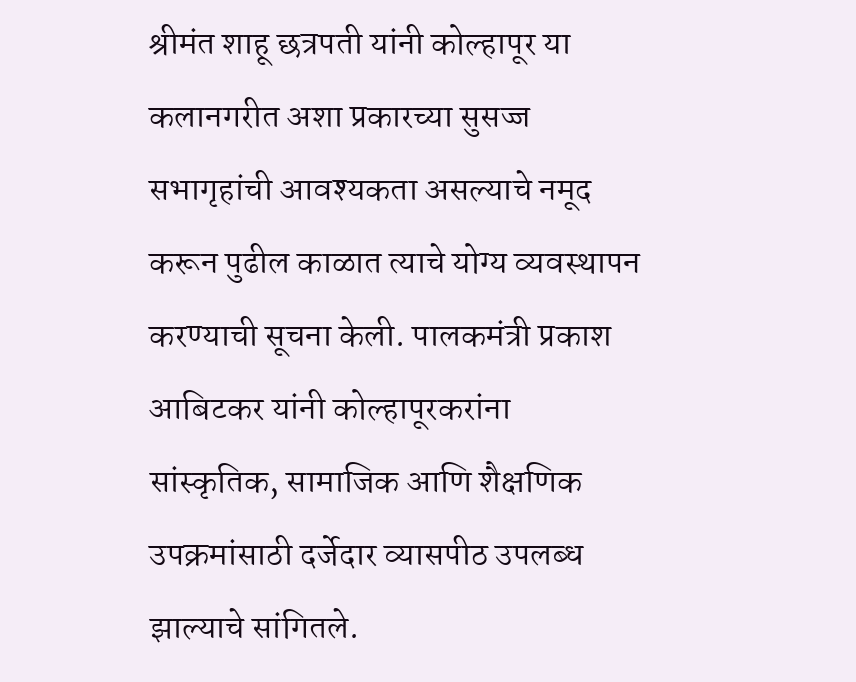श्रीमंत शाहू छत्रपती यांनी कोल्हापूर या कलानगरीत अशा प्रकारच्या सुसज्ज सभागृहांची आवश्यकता असल्याचे नमूद करून पुढील काळात त्याचे योग्य व्यवस्थापन करण्याची सूचना केली. पालकमंत्री प्रकाश आबिटकर यांनी कोल्हापूरकरांना सांस्कृतिक, सामाजिक आणि शैक्षणिक उपक्रमांसाठी दर्जेदार व्यासपीठ उपलब्ध झाल्याचे सांगितले.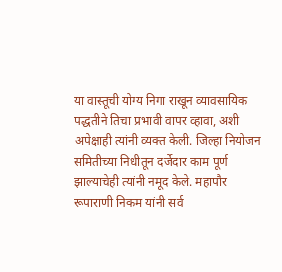या वास्तूची योग्य निगा राखून व्यावसायिक पद्धतीने तिचा प्रभावी वापर व्हावा, अशी अपेक्षाही त्यांनी व्यक्त केली. जिल्हा नियोजन समितीच्या निधीतून दर्जेदार काम पूर्ण झाल्याचेही त्यांनी नमूद केले. महापौर रूपाराणी निकम यांनी सर्व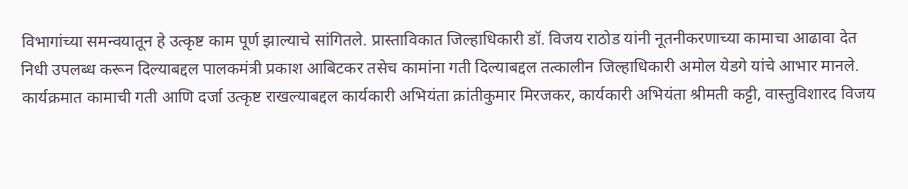विभागांच्या समन्वयातून हे उत्कृष्ट काम पूर्ण झाल्याचे सांगितले. प्रास्ताविकात जिल्हाधिकारी डॉ. विजय राठोड यांनी नूतनीकरणाच्या कामाचा आढावा देत निधी उपलब्ध करून दिल्याबद्दल पालकमंत्री प्रकाश आबिटकर तसेच कामांना गती दिल्याबद्दल तत्कालीन जिल्हाधिकारी अमोल येडगे यांचे आभार मानले.
कार्यक्रमात कामाची गती आणि दर्जा उत्कृष्ट राखल्याबद्दल कार्यकारी अभियंता क्रांतीकुमार मिरजकर, कार्यकारी अभियंता श्रीमती कट्टी, वास्तुविशारद विजय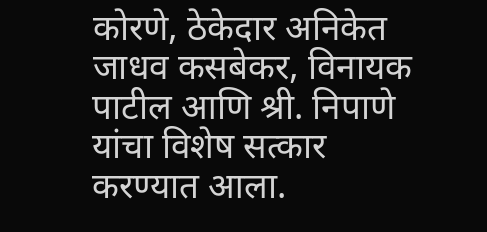कोरणे, ठेकेदार अनिकेत जाधव कसबेकर, विनायक पाटील आणि श्री. निपाणे यांचा विशेष सत्कार करण्यात आला.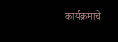कार्यक्रमाचे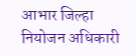आभार जिल्हा नियोजन अधिकारी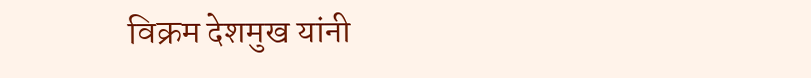विक्रम देशमुख यांनी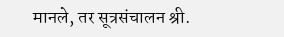मानले, तर सूत्रसंचालन श्री.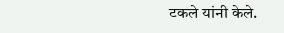टकले यांनी केले.